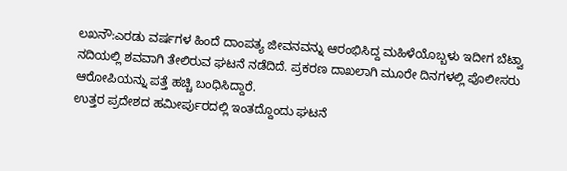ಲಖನೌ:ಎರಡು ವರ್ಷಗಳ ಹಿಂದೆ ದಾಂಪತ್ಯ ಜೀವನವನ್ನು ಆರಂಭಿಸಿದ್ದ ಮಹಿಳೆಯೊಬ್ಬಳು ಇದೀಗ ಬೆಟ್ವಾ ನದಿಯಲ್ಲಿ ಶವವಾಗಿ ತೇಲಿರುವ ಘಟನೆ ನಡೆದಿದೆ. ಪ್ರಕರಣ ದಾಖಲಾಗಿ ಮೂರೇ ದಿನಗಳಲ್ಲಿ ಪೊಲೀಸರು ಆರೋಪಿಯನ್ನು ಪತ್ತೆ ಹಚ್ಚಿ ಬಂಧಿಸಿದ್ದಾರೆ.
ಉತ್ತರ ಪ್ರದೇಶದ ಹಮೀರ್ಪುರದಲ್ಲಿ ಇಂತದ್ದೊಂದು ಘಟನೆ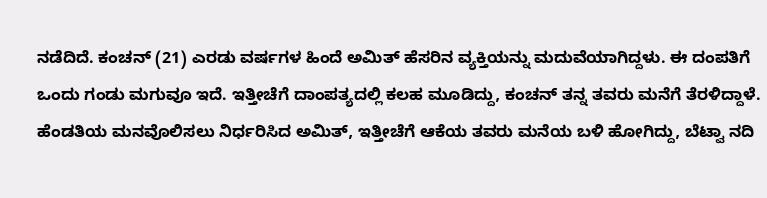ನಡೆದಿದೆ. ಕಂಚನ್ (21) ಎರಡು ವರ್ಷಗಳ ಹಿಂದೆ ಅಮಿತ್ ಹೆಸರಿನ ವ್ಯಕ್ತಿಯನ್ನು ಮದುವೆಯಾಗಿದ್ದಳು. ಈ ದಂಪತಿಗೆ ಒಂದು ಗಂಡು ಮಗುವೂ ಇದೆ. ಇತ್ತೀಚೆಗೆ ದಾಂಪತ್ಯದಲ್ಲಿ ಕಲಹ ಮೂಡಿದ್ದು, ಕಂಚನ್ ತನ್ನ ತವರು ಮನೆಗೆ ತೆರಳಿದ್ದಾಳೆ.
ಹೆಂಡತಿಯ ಮನವೊಲಿಸಲು ನಿರ್ಧರಿಸಿದ ಅಮಿತ್, ಇತ್ತೀಚೆಗೆ ಆಕೆಯ ತವರು ಮನೆಯ ಬಳಿ ಹೋಗಿದ್ದು, ಬೆಟ್ವಾ ನದಿ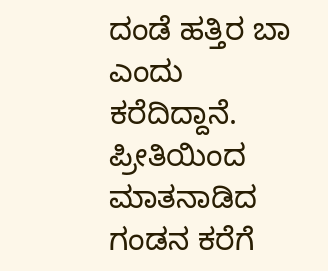ದಂಡೆ ಹತ್ತಿರ ಬಾ ಎಂದು ಕರೆದಿದ್ದಾನೆ. ಪ್ರೀತಿಯಿಂದ ಮಾತನಾಡಿದ ಗಂಡನ ಕರೆಗೆ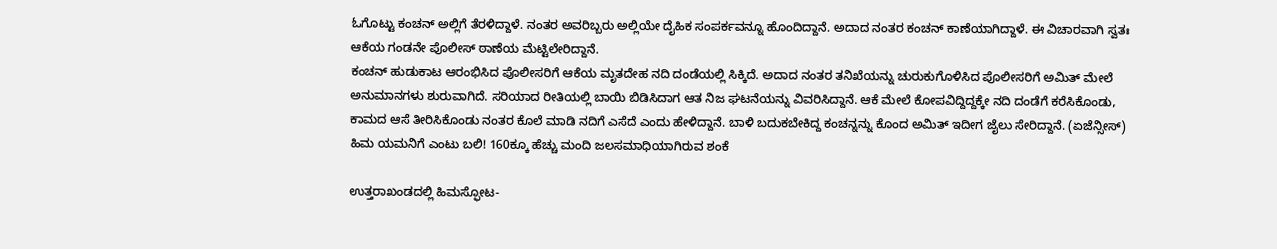ಓಗೊಟ್ಟು ಕಂಚನ್ ಅಲ್ಲಿಗೆ ತೆರಳಿದ್ದಾಳೆ. ನಂತರ ಅವರಿಬ್ಬರು ಅಲ್ಲಿಯೇ ದೈಹಿಕ ಸಂಪರ್ಕವನ್ನೂ ಹೊಂದಿದ್ದಾನೆ. ಅದಾದ ನಂತರ ಕಂಚನ್ ಕಾಣೆಯಾಗಿದ್ದಾಳೆ. ಈ ವಿಚಾರವಾಗಿ ಸ್ವತಃ ಆಕೆಯ ಗಂಡನೇ ಪೊಲೀಸ್ ಠಾಣೆಯ ಮೆಟ್ಟಿಲೇರಿದ್ದಾನೆ.
ಕಂಚನ್ ಹುಡುಕಾಟ ಆರಂಭಿಸಿದ ಪೊಲೀಸರಿಗೆ ಆಕೆಯ ಮೃತದೇಹ ನದಿ ದಂಡೆಯಲ್ಲಿ ಸಿಕ್ಕಿದೆ. ಅದಾದ ನಂತರ ತನಿಖೆಯನ್ನು ಚುರುಕುಗೊಳಿಸಿದ ಪೊಲೀಸರಿಗೆ ಅಮಿತ್ ಮೇಲೆ ಅನುಮಾನಗಳು ಶುರುವಾಗಿದೆ. ಸರಿಯಾದ ರೀತಿಯಲ್ಲಿ ಬಾಯಿ ಬಿಡಿಸಿದಾಗ ಆತ ನಿಜ ಘಟನೆಯನ್ನು ವಿವರಿಸಿದ್ದಾನೆ. ಆಕೆ ಮೇಲೆ ಕೋಪವಿದ್ದಿದ್ದಕ್ಕೇ ನದಿ ದಂಡೆಗೆ ಕರೆಸಿಕೊಂಡು, ಕಾಮದ ಆಸೆ ತೀರಿಸಿಕೊಂಡು ನಂತರ ಕೊಲೆ ಮಾಡಿ ನದಿಗೆ ಎಸೆದೆ ಎಂದು ಹೇಳಿದ್ದಾನೆ. ಬಾಳಿ ಬದುಕಬೇಕಿದ್ದ ಕಂಚನ್ನನ್ನು ಕೊಂದ ಅಮಿತ್ ಇದೀಗ ಜೈಲು ಸೇರಿದ್ದಾನೆ. (ಏಜೆನ್ಸೀಸ್)
ಹಿಮ ಯಮನಿಗೆ ಎಂಟು ಬಲಿ! 160ಕ್ಕೂ ಹೆಚ್ಚು ಮಂದಿ ಜಲಸಮಾಧಿಯಾಗಿರುವ ಶಂಕೆ

ಉತ್ತರಾಖಂಡದಲ್ಲಿ ಹಿಮಸ್ಫೋಟ-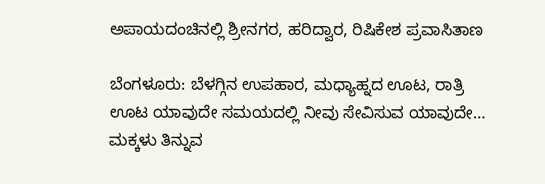ಅಪಾಯದಂಚಿನಲ್ಲಿ ಶ್ರೀನಗರ, ಹರಿದ್ವಾರ, ರಿಷಿಕೇಶ ಪ್ರವಾಸಿತಾಣ

ಬೆಂಗಳೂರು: ಬೆಳಗ್ಗಿನ ಉಪಹಾರ, ಮಧ್ಯಾಹ್ನದ ಊಟ, ರಾತ್ರಿ ಊಟ ಯಾವುದೇ ಸಮಯದಲ್ಲಿ ನೀವು ಸೇವಿಸುವ ಯಾವುದೇ…
ಮಕ್ಕಳು ತಿನ್ನುವ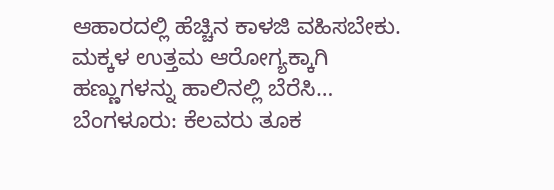ಆಹಾರದಲ್ಲಿ ಹೆಚ್ಚಿನ ಕಾಳಜಿ ವಹಿಸಬೇಕು. ಮಕ್ಕಳ ಉತ್ತಮ ಆರೋಗ್ಯಕ್ಕಾಗಿ ಹಣ್ಣುಗಳನ್ನು ಹಾಲಿನಲ್ಲಿ ಬೆರೆಸಿ…
ಬೆಂಗಳೂರು: ಕೆಲವರು ತೂಕ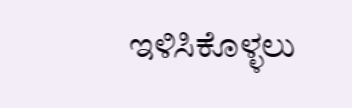ಇಳಿಸಿಕೊಳ್ಳಲು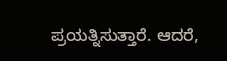ಪ್ರಯತ್ನಿಸುತ್ತಾರೆ. ಆದರೆ,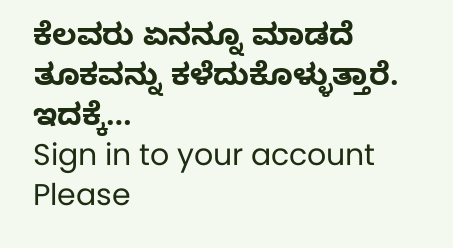ಕೆಲವರು ಏನನ್ನೂ ಮಾಡದೆ ತೂಕವನ್ನು ಕಳೆದುಕೊಳ್ಳುತ್ತಾರೆ. ಇದಕ್ಕೆ…
Sign in to your account
Please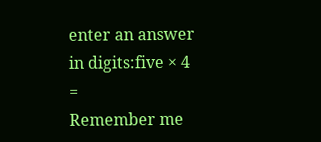enter an answer in digits:five × 4 =
Remember me